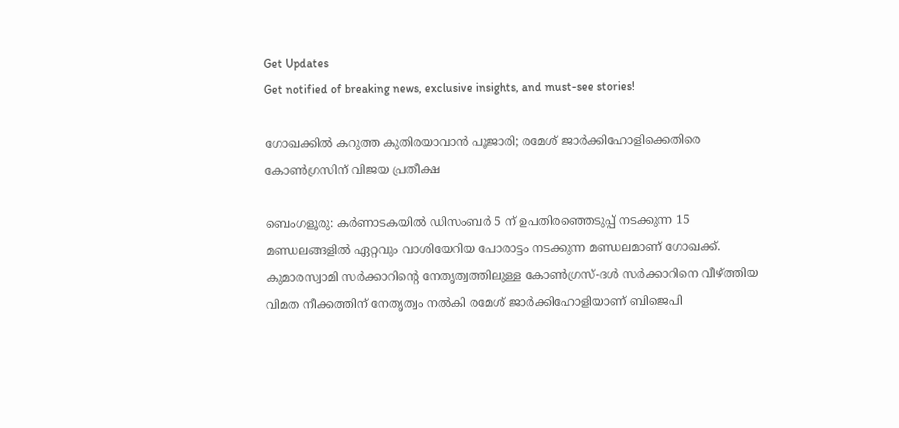Get Updates
Get notified of breaking news, exclusive insights, and must-see stories!

ഗോഖക്കില്‍ കറുത്ത കുതിരയാവാന്‍ പൂജാരി; രമേശ് ജാര്‍ക്കിഹോളിക്കെതിരെ കോണ്‍ഗ്രസിന് വിജയ പ്രതീക്ഷ

ബെംഗളൂരു: കര്‍ണാടകയില്‍ ഡിസംബര്‍ 5 ന് ഉപതിരഞ്ഞെടുപ്പ് നടക്കുന്ന 15 മണ്ഡലങ്ങളില്‍ ഏറ്റവും വാശിയേറിയ പോരാട്ടം നടക്കുന്ന മണ്ഡലമാണ് ഗോഖക്ക്. കുമാരസ്വാമി സര്‍ക്കാറിന്‍റെ നേതൃത്വത്തിലുള്ള കോണ്‍ഗ്രസ്-ദള്‍ സര്‍ക്കാറിനെ വീഴ്ത്തിയ വിമത നീക്കത്തിന് നേതൃത്വം നല്‍കി രമേശ് ജാര്‍ക്കിഹോളിയാണ് ബിജെപി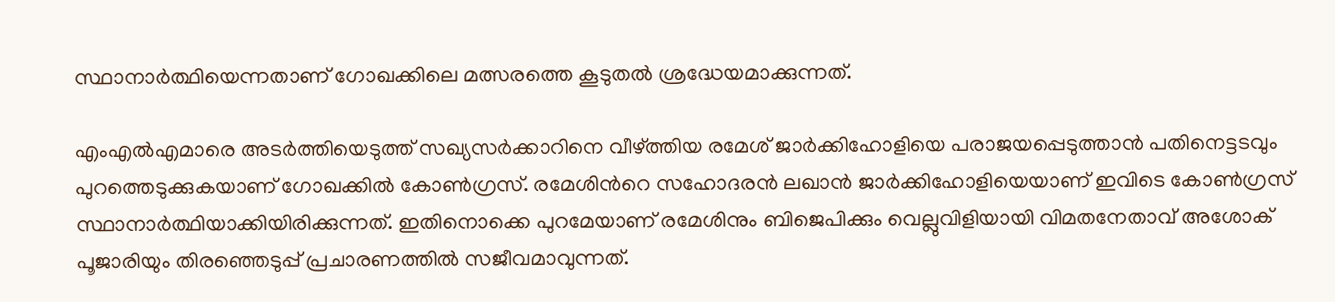സ്ഥാനാര്‍ത്ഥിയെന്നതാണ് ഗോഖക്കിലെ മത്സരത്തെ കൂടുതല്‍ ശ്രദ്ധേയമാക്കുന്നത്.

എംഎല്‍എമാരെ അടര്‍ത്തിയെടുത്ത് സഖ്യസര്‍ക്കാറിനെ വീഴ്ത്തിയ രമേശ് ജാര്‍ക്കിഹോളിയെ പരാജയപ്പെടുത്താന്‍ പതിനെട്ടടവും പുറത്തെടുക്കുകയാണ് ഗോഖക്കില്‍ കോണ്‍ഗ്രസ്. രമേശിന്‍റെ സഹോദരന്‍ ലഖാന്‍ ജാര്‍ക്കിഹോളിയെയാണ് ഇവിടെ കോണ്‍ഗ്രസ് സ്ഥാനാര്‍ത്ഥിയാക്കിയിരിക്കുന്നത്. ഇതിനൊക്കെ പുറമേയാണ് രമേശിനും ബിജെപിക്കും വെല്ലുവിളിയായി വിമതനേതാവ് അശോക് പൂജാരിയും തിരഞ്ഞെടുപ്പ് പ്രചാരണത്തില്‍ സജീവമാവുന്നത്.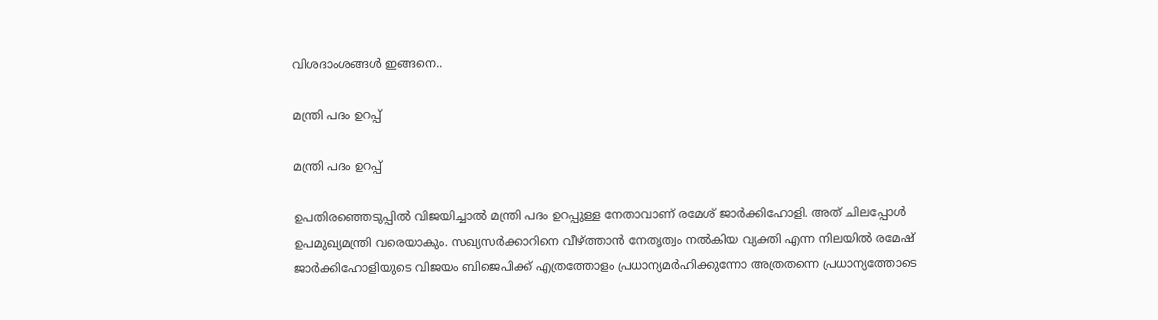വിശദാംശങ്ങള്‍ ഇങ്ങനെ..

മന്ത്രി പദം ഉറപ്പ്

മന്ത്രി പദം ഉറപ്പ്

ഉപതിരഞ്ഞെടുപ്പില്‍ വിജയിച്ചാല്‍ മന്ത്രി പദം ഉറപ്പുള്ള നേതാവാണ് രമേശ് ജാര്‍ക്കിഹോളി. അത് ചിലപ്പോള്‍ ഉപമുഖ്യമന്ത്രി വരെയാകും. സഖ്യസര്‍ക്കാറിനെ വീഴ്ത്താന്‍ നേതൃത്വം നല്‍കിയ വ്യക്തി എന്ന നിലയില്‍ രമേഷ് ജാര്‍ക്കിഹോളിയുടെ വിജയം ബിജെപിക്ക് എത്രത്തോളം പ്രധാന്യമര്‍ഹിക്കുന്നോ അത്രതന്നെ പ്രധാന്യത്തോടെ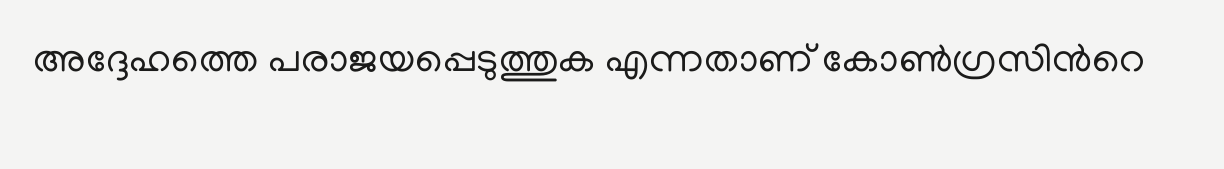അദ്ദേഹത്തെ പരാജയപ്പെടുത്തുക എന്നതാണ് കോണ്‍ഗ്രസിന്‍റെ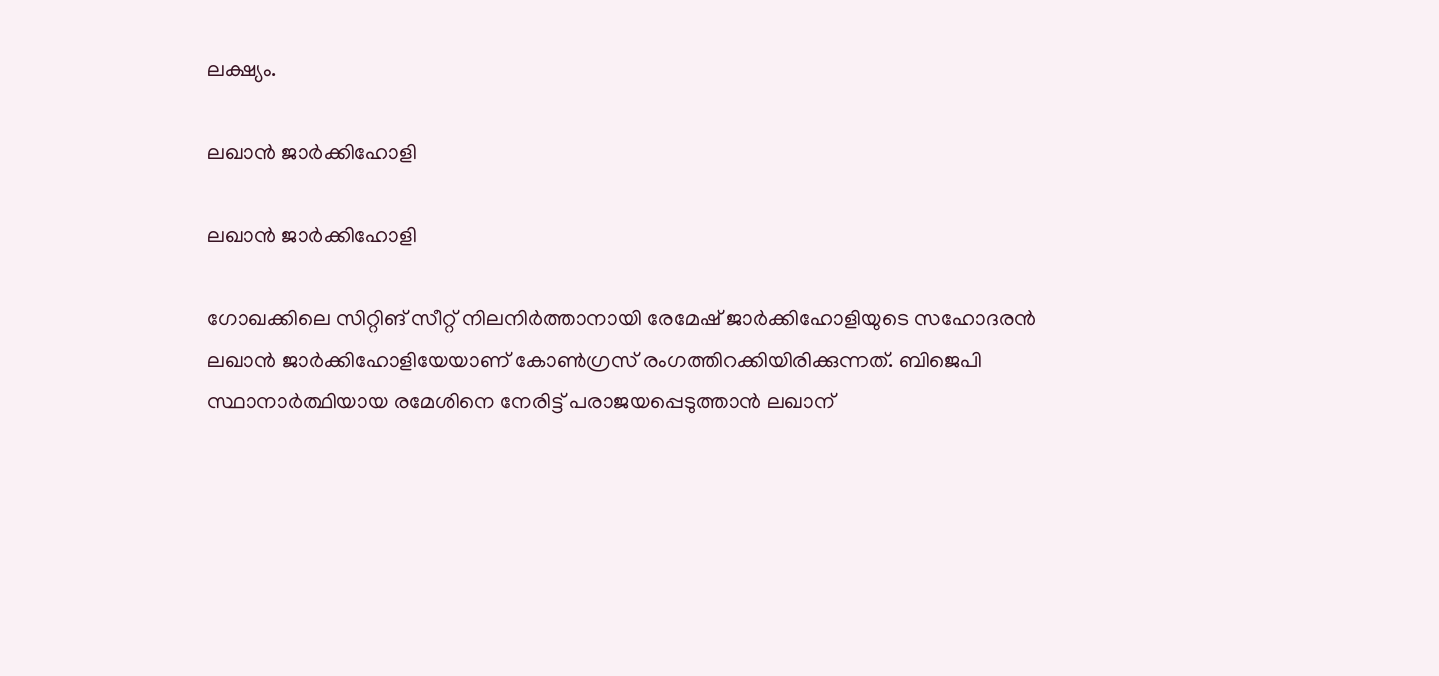ലക്ഷ്യം.

ലഖാന്‍ ജാര്‍ക്കിഹോളി

ലഖാന്‍ ജാര്‍ക്കിഹോളി

ഗോഖക്കിലെ സിറ്റിങ് സീറ്റ് നിലനിര്‍ത്താനായി രേമേഷ് ജാര്‍ക്കിഹോളിയുടെ സഹോദരന്‍ ലഖാന്‍ ജാര്‍ക്കിഹോളിയേയാണ് കോണ്‍ഗ്രസ് രംഗത്തിറക്കിയിരിക്കുന്നത്. ബിജെപി സ്ഥാനാര്‍ത്ഥിയായ രമേശിനെ നേരിട്ട് പരാജയപ്പെടുത്താന്‍ ലഖാന്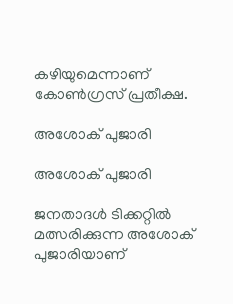കഴിയുമെന്നാണ് കോണ്‍ഗ്രസ് പ്രതീക്ഷ.

അശോക് പുജാരി

അശോക് പുജാരി

ജനതാദള്‍ ടിക്കറ്റില്‍ മത്സരിക്കുന്ന അശോക് പുജാരിയാണ്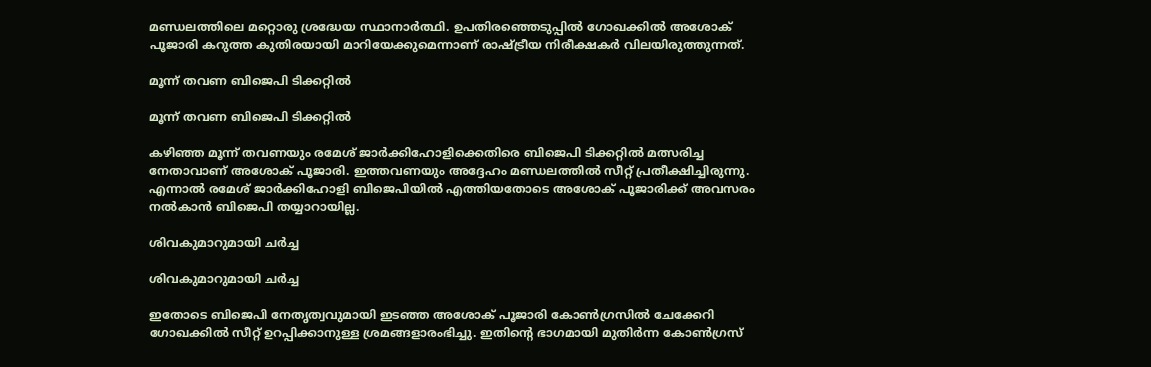മണ്ഡലത്തിലെ മറ്റൊരു ശ്രദ്ധേയ സ്ഥാനാര്‍ത്ഥി. ഉപതിരഞ്ഞെടുപ്പില്‍ ഗോഖക്കില്‍ അശോക് പൂജാരി കറുത്ത കുതിരയായി മാറിയേക്കുമെന്നാണ് രാഷ്ട്രീയ നിരീക്ഷകര്‍ വിലയിരുത്തുന്നത്.

മൂന്ന് തവണ ബിജെപി ടിക്കറ്റില്‍

മൂന്ന് തവണ ബിജെപി ടിക്കറ്റില്‍

കഴിഞ്ഞ മൂന്ന് തവണയും രമേശ് ജാര്‍ക്കിഹോളിക്കെതിരെ ബിജെപി ടിക്കറ്റില്‍ മത്സരിച്ച നേതാവാണ് അശോക് പൂജാരി. ഇത്തവണയും അദ്ദേഹം മണ്ഡലത്തില്‍ സീറ്റ് പ്രതീക്ഷിച്ചിരുന്നു. എന്നാല്‍ രമേശ് ജാര്‍ക്കിഹോളി ബിജെപിയില്‍ എത്തിയതോടെ അശോക് പൂജാരിക്ക് അവസരം നല്‍കാന്‍ ബിജെപി തയ്യാറായില്ല.

ശിവകുമാറുമായി ചര്‍ച്ച

ശിവകുമാറുമായി ചര്‍ച്ച

ഇതോടെ ബിജെപി നേതൃത്വവുമായി ഇടഞ്ഞ അശോക് പൂജാരി കോണ്‍ഗ്രസില്‍ ചേക്കേറി ഗോഖക്കില്‍ സീറ്റ് ഉറപ്പിക്കാനുള്ള ശ്രമങ്ങളാരംഭിച്ചു. ഇതിന്‍റെ ഭാഗമായി മുതിര്‍ന്ന കോണ്‍ഗ്രസ്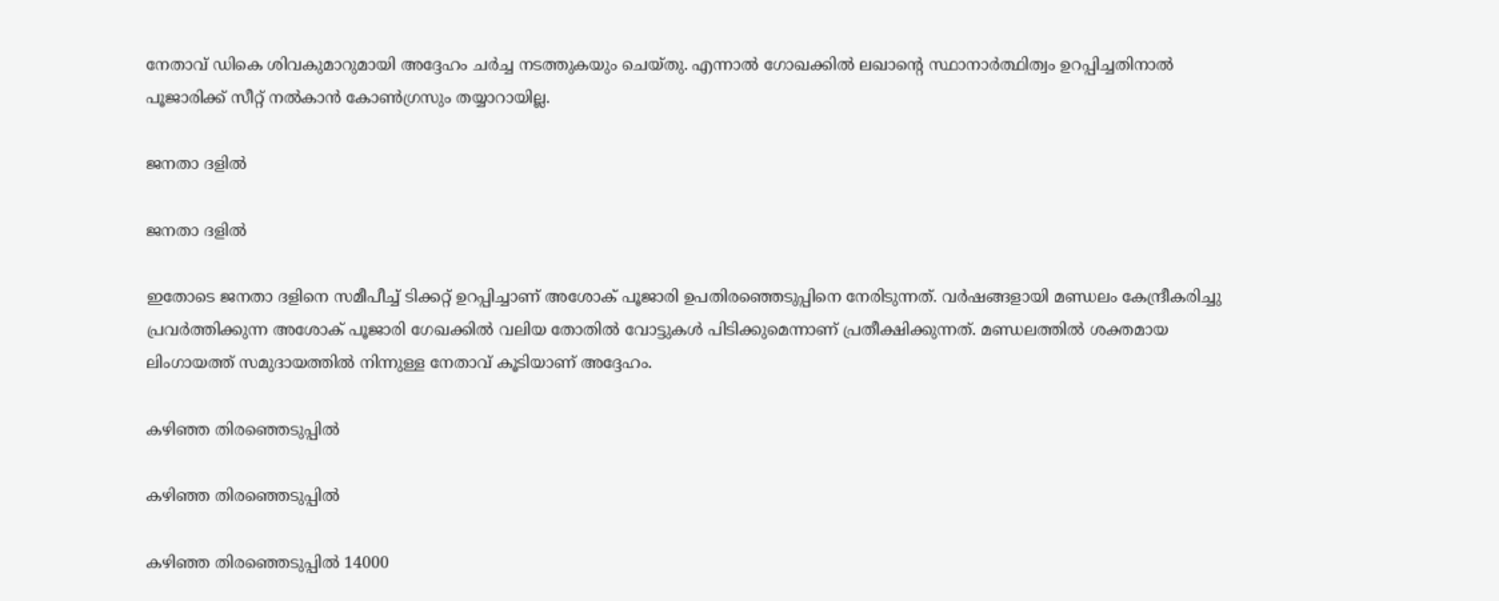നേതാവ് ഡികെ ശിവകുമാറുമായി അദ്ദേഹം ചര്‍ച്ച നടത്തുകയും ചെയ്തു. എന്നാല്‍ ഗോഖക്കില്‍ ലഖാന്‍റെ സ്ഥാനാര്‍ത്ഥിത്വം ഉറപ്പിച്ചതിനാല്‍ പൂജാരിക്ക് സീറ്റ് നല്‍കാന്‍ കോണ്‍ഗ്രസും തയ്യാറായില്ല.

ജനതാ ദളില്‍

ജനതാ ദളില്‍

ഇതോടെ ജനതാ ദളിനെ സമീപീച്ച് ടിക്കറ്റ് ഉറപ്പിച്ചാണ് അശോക് പൂജാരി ഉപതിരഞ്ഞെടുപ്പിനെ നേരിടുന്നത്. വര്‍ഷങ്ങളായി മണ്ഡ‍ലം കേന്ദ്രീകരിച്ചു പ്രവര്‍ത്തിക്കുന്ന അശോക് പൂജാരി ഗേഖക്കില്‍ വലിയ തോതില്‍ വോട്ടുകള്‍ പിടിക്കുമെന്നാണ് പ്രതീക്ഷിക്കുന്നത്. മണ്ഡലത്തില്‍ ശക്തമായ ലിംഗായത്ത് സമുദായത്തില്‍ നിന്നുള്ള നേതാവ് കൂടിയാണ് അദ്ദേഹം.

കഴിഞ്ഞ തിരഞ്ഞെടുപ്പില്‍

കഴിഞ്ഞ തിരഞ്ഞെടുപ്പില്‍

കഴിഞ്ഞ തിരഞ്ഞെടുപ്പില്‍ 14000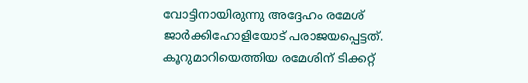വോട്ടിനായിരുന്നു അദ്ദേഹം രമേശ് ജാര്‍ക്കിഹോളിയോട് പരാജയപ്പെട്ടത്. കൂറുമാറിയെത്തിയ രമേശിന് ടിക്കറ്റ്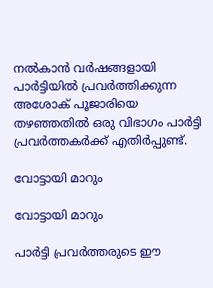നല്‍കാന്‍ വര്‍ഷങ്ങളായി പാര്‍ട്ടിയില്‍ പ്രവര്‍ത്തിക്കുന്ന അശോക് പൂജാരിയെ തഴഞ്ഞതില്‍ ഒരു വിഭാഗം പാര്‍ട്ടി പ്രവര്‍ത്തകര്‍ക്ക് എതിര്‍പ്പുണ്ട്.

വോട്ടായി മാറും

വോട്ടായി മാറും

പാര്‍ട്ടി പ്രവര്‍ത്തരുടെ ഈ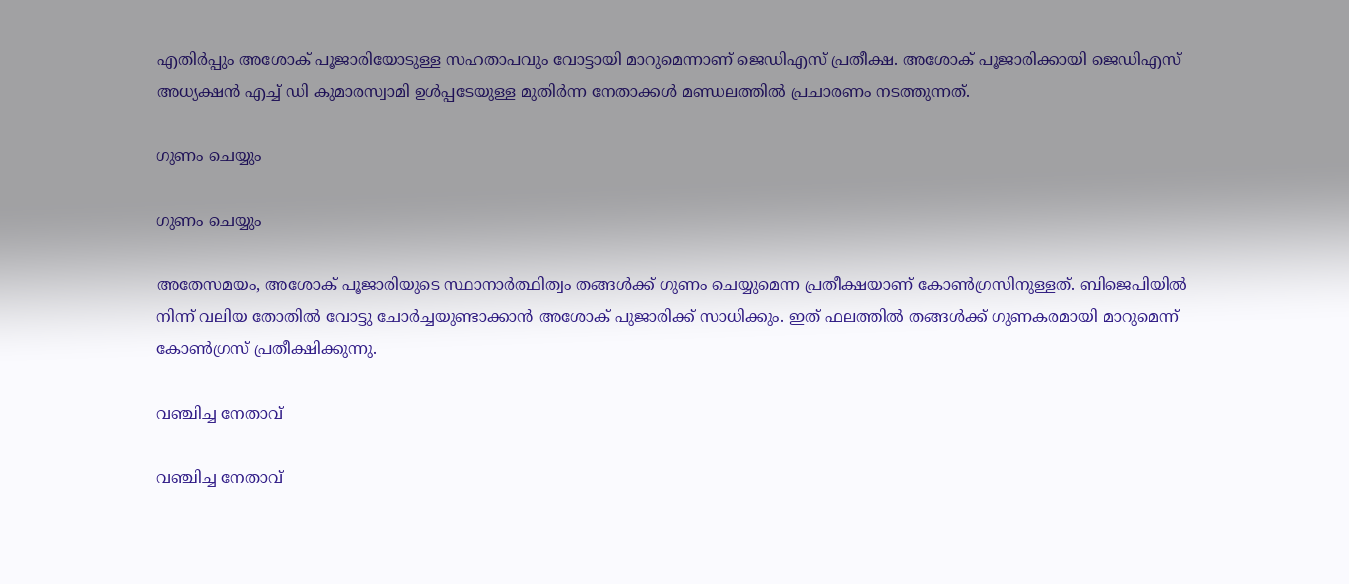എതിര്‍പ്പും അശോക് പൂജാരിയോടുള്ള സഹതാപവും വോട്ടായി മാറുമെന്നാണ് ജെഡിഎസ് പ്രതീക്ഷ. അശോക് പൂജാരിക്കായി ജെഡിഎസ് അധ്യക്ഷന്‍ എച്ച് ഡി കുമാരസ്വാമി ഉള്‍പ്പടേയുള്ള മുതിര്‍ന്ന നേതാക്കള്‍ മണ്ഡലത്തില്‍ പ്രചാരണം നടത്തുന്നത്.

ഗുണം ചെയ്യും

ഗുണം ചെയ്യും

അതേസമയം, അശോക് പൂജാരിയുടെ സ്ഥാനാര്‍ത്ഥിത്വം തങ്ങള്‍ക്ക് ഗുണം ചെയ്യുമെന്ന പ്രതീക്ഷയാണ് കോണ്‍ഗ്രസിനുള്ളത്. ബിജെപിയില്‍ നിന്ന് വലിയ തോതില്‍ വോട്ടു ചോര്‍ച്ചയുണ്ടാക്കാന്‍ അശോക് പുജാരിക്ക് സാധിക്കും. ഇത് ഫലത്തില്‍ തങ്ങള്‍ക്ക് ഗുണകരമായി മാറുമെന്ന് കോണ്‍ഗ്രസ് പ്രതീക്ഷിക്കുന്നു.

വഞ്ചിച്ച നേതാവ്

വഞ്ചിച്ച നേതാവ്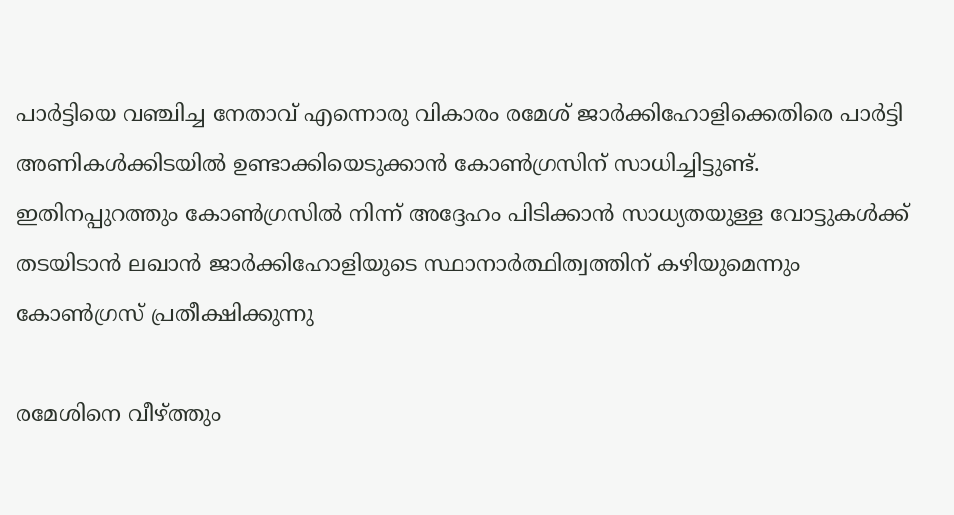പാര്‍ട്ടിയെ വഞ്ചിച്ച നേതാവ് എന്നൊരു വികാരം രമേശ് ജാര്‍ക്കിഹോളിക്കെതിരെ പാര്‍ട്ടി അണികള്‍ക്കിടയില്‍ ഉണ്ടാക്കിയെടുക്കാന്‍ കോണ്‍ഗ്രസിന് സാധിച്ചിട്ടുണ്ട്. ഇതിനപ്പുറത്തും കോണ്‍ഗ്രസില്‍ നിന്ന് അദ്ദേഹം പിടിക്കാന്‍ സാധ്യതയുള്ള വോട്ടുകള്‍ക്ക് തടയിടാന്‍ ലഖാന്‍ ജാര്‍ക്കിഹോളിയുടെ സ്ഥാനാര്‍ത്ഥിത്വത്തിന് കഴിയുമെന്നും കോണ്‍ഗ്രസ് പ്രതീക്ഷിക്കുന്നു

രമേശിനെ വീഴ്ത്തും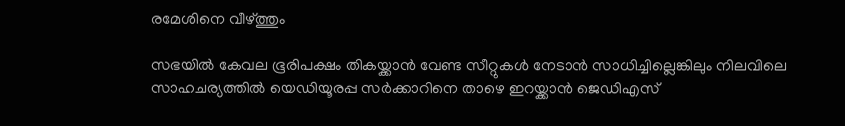രമേശിനെ വീഴ്ത്തും

സഭയില്‍ കേവല ഭൂരിപക്ഷം തികയ്ക്കാന്‍ വേണ്ട സീറ്റുകള്‍ നേടാന്‍ സാധിച്ചില്ലെങ്കിലും നിലവിലെ സാഹചര്യത്തില്‍ യെഡിയൂരപ്പ സര്‍ക്കാറിനെ താഴെ ഇറയ്ക്കാന്‍ ജെഡിഎസ്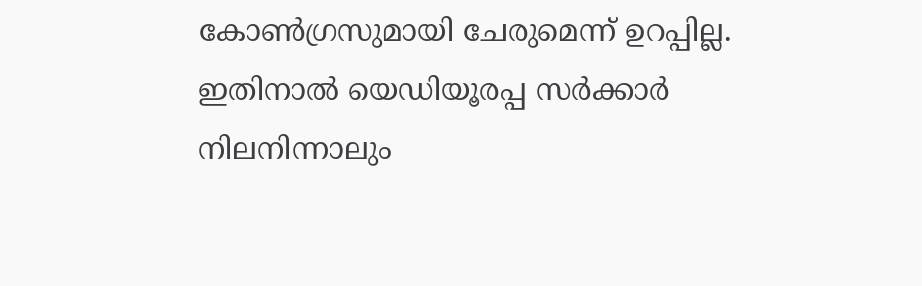കോണ്‍ഗ്രസുമായി ചേരുമെന്ന് ഉറപ്പില്ല. ഇതിനാല്‍ യെഡിയൂരപ്പ സര്‍ക്കാര്‍ നിലനിന്നാലും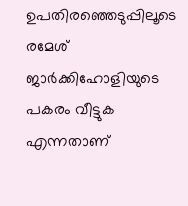ഉപതിരഞ്ഞെടുപ്പിലൂടെ രമേശ് ജാര്‍ക്കിഹോളിയുടെ പകരം വീട്ടുക എന്നതാണ്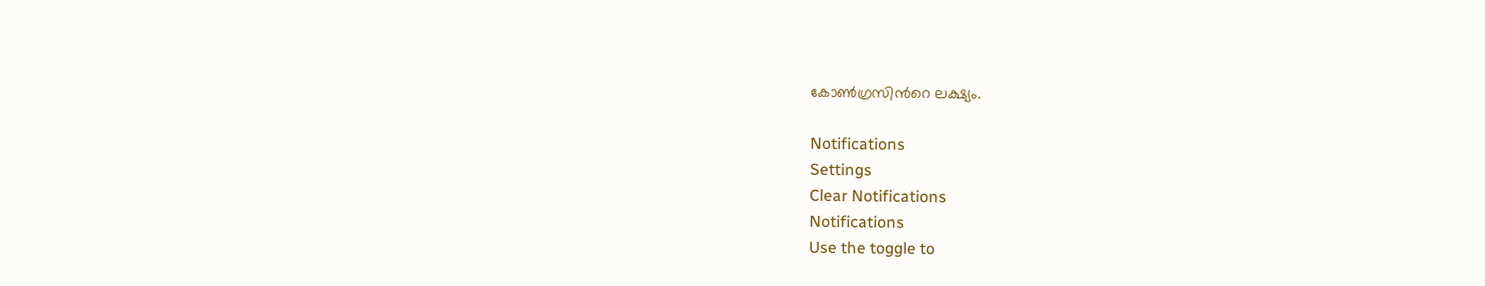കോണ്‍ഗ്രസിന്‍റെ ലക്ഷ്യം.

Notifications
Settings
Clear Notifications
Notifications
Use the toggle to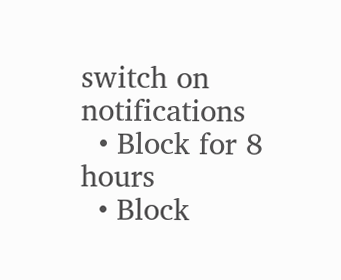switch on notifications
  • Block for 8 hours
  • Block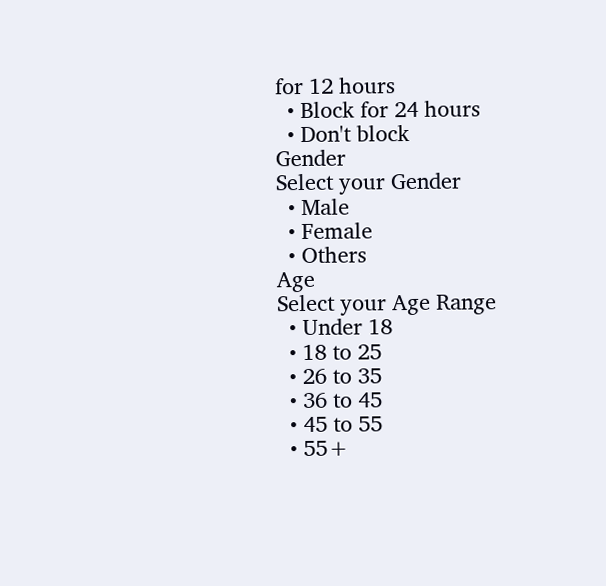for 12 hours
  • Block for 24 hours
  • Don't block
Gender
Select your Gender
  • Male
  • Female
  • Others
Age
Select your Age Range
  • Under 18
  • 18 to 25
  • 26 to 35
  • 36 to 45
  • 45 to 55
  • 55+